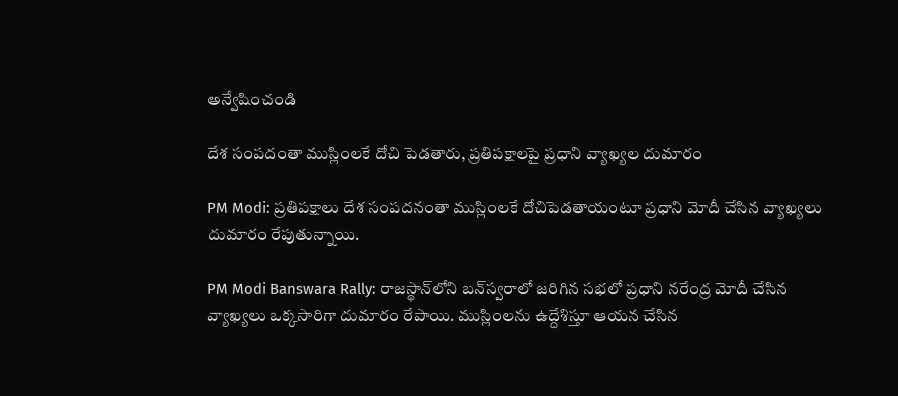అన్వేషించండి

దేశ సంపదంతా ముస్లింలకే దోచి పెడతారు, ప్రతిపక్షాలపై ప్రధాని వ్యాఖ్యల దుమారం

PM Modi: ప్రతిపక్షాలు దేశ సంపదనంతా ముస్లింలకే దోచిపెడతాయంటూ ప్రధాని మోదీ చేసిన వ్యాఖ్యలు దుమారం రేపుతున్నాయి.

PM Modi Banswara Rally: రాజస్థాన్‌లోని బన్‌స్వరాలో జరిగిన సభలో ప్రధాని నరేంద్ర మోదీ చేసిన వ్యాఖ్యలు ఒక్కసారిగా దుమారం రేపాయి. ముస్లింలను ఉద్దేశిస్తూ ఆయన చేసిన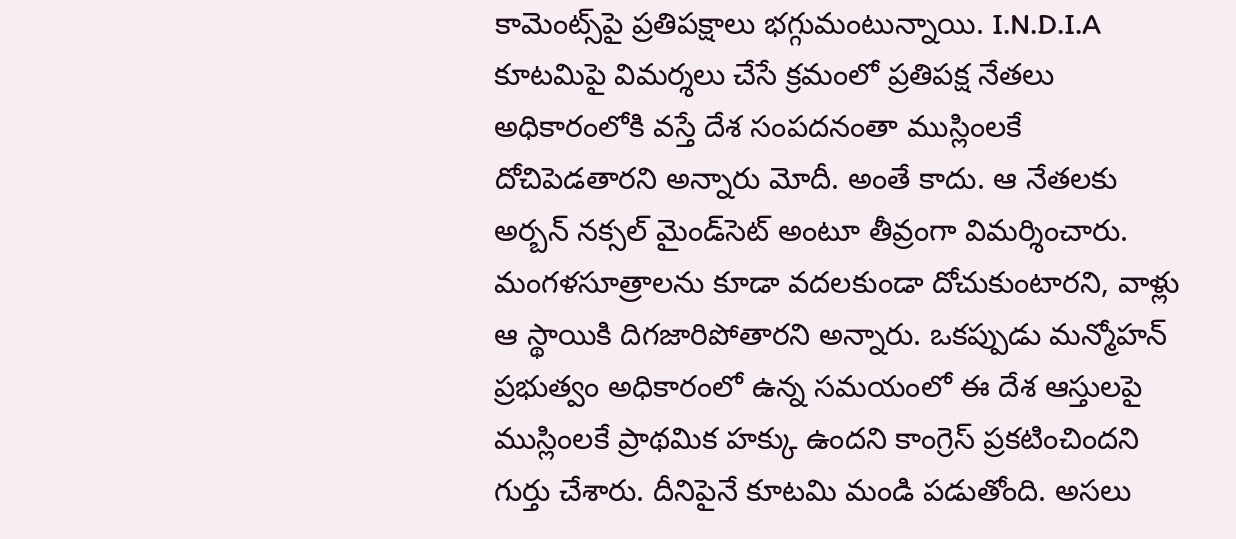కామెంట్స్‌పై ప్రతిపక్షాలు భగ్గుమంటున్నాయి. I.N.D.I.A కూటమిపై విమర్శలు చేసే క్రమంలో ప్రతిపక్ష నేతలు అధికారంలోకి వస్తే దేశ సంపదనంతా ముస్లింలకే దోచిపెడతారని అన్నారు మోదీ. అంతే కాదు. ఆ నేతలకు అర్బన్ నక్సల్ మైండ్‌సెట్ అంటూ తీవ్రంగా విమర్శించారు. మంగళసూత్రాలను కూడా వదలకుండా దోచుకుంటారని, వాళ్లు ఆ స్థాయికి దిగజారిపోతారని అన్నారు. ఒకప్పుడు మన్మోహన్ ప్రభుత్వం అధికారంలో ఉన్న సమయంలో ఈ దేశ ఆస్తులపై ముస్లింలకే ప్రాథమిక హక్కు ఉందని కాంగ్రెస్ ప్రకటించిందని గుర్తు చేశారు. దీనిపైనే కూటమి మండి పడుతోంది. అసలు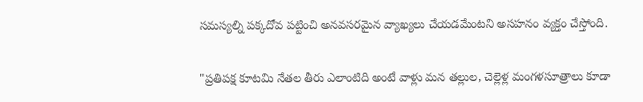సమస్యల్ని పక్కదోవ పట్టించి అనవసరమైన వ్యాఖ్యలు చేయడమేంటని అసహనం వ్యక్తం చేస్తోంది.

"ప్రతిపక్ష కూటమి నేతల తీరు ఎలాంటిది అంటే వాళ్లు మన తల్లుల, చెల్లెళ్ల మంగళసూత్రాలు కూడా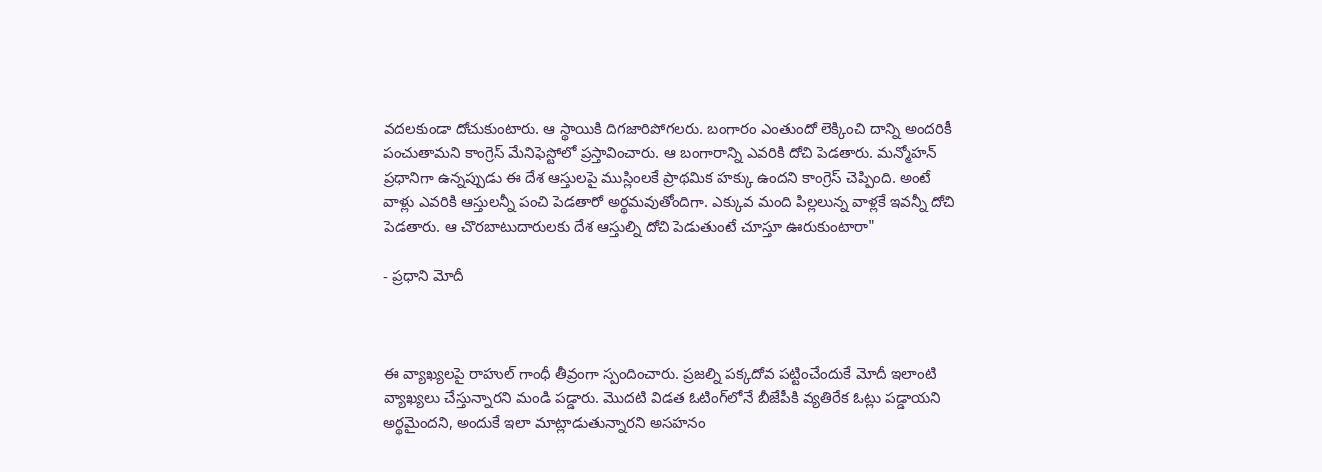వదలకుండా దోచుకుంటారు. ఆ స్థాయికి దిగజారిపోగలరు. బంగారం ఎంతుందో లెక్కించి దాన్ని అందరికీ పంచుతామని కాంగ్రెస్ మేనిఫెస్టోలో ప్రస్తావించారు. ఆ బంగారాన్ని ఎవరికి దోచి పెడతారు. మన్మోహన్ ప్రధానిగా ఉన్నప్పుడు ఈ దేశ ఆస్తులపై ముస్లింలకే ప్రాథమిక హక్కు ఉందని కాంగ్రెస్ చెప్పింది. అంటే వాళ్లు ఎవరికి ఆస్తులన్నీ పంచి పెడతారో అర్థమవుతోందిగా. ఎక్కువ మంది పిల్లలున్న వాళ్లకే ఇవన్నీ దోచి పెడతారు. ఆ చొరబాటుదారులకు దేశ ఆస్తుల్ని దోచి పెడుతుంటే చూస్తూ ఊరుకుంటారా"

- ప్రధాని మోదీ



ఈ వ్యాఖ్యలపై రాహుల్ గాంధీ తీవ్రంగా స్పందించారు. ప్రజల్ని పక్కదోవ పట్టించేందుకే మోదీ ఇలాంటి వ్యాఖ్యలు చేస్తున్నారని మండి పడ్డారు. మొదటి విడత ఓటింగ్‌లోనే బీజేపీకి వ్యతిరేక ఓట్లు పడ్డాయని అర్థమైందని, అందుకే ఇలా మాట్లాడుతున్నారని అసహనం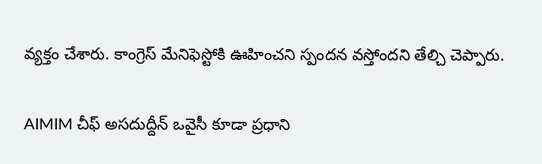వ్యక్తం చేశారు. కాంగ్రెస్ మేనిఫెస్టోకి ఊహించని స్పందన వస్తోందని తేల్చి చెప్పారు.

AIMIM చీఫ్ అసదుద్దీన్ ఒవైసీ కూడా ప్రధాని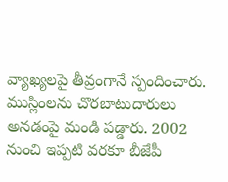వ్యాఖ్యలపై తీవ్రంగానే స్పందించారు. ముస్లింలను చొరబాటుదారులు అనడంపై మండి పడ్డారు. 2002 నుంచి ఇప్పటి వరకూ బీజేపీ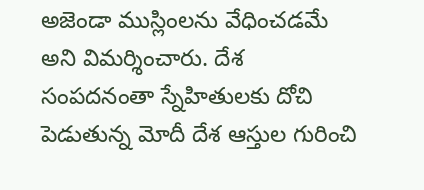అజెండా ముస్లింలను వేధించడమే అని విమర్శించారు. దేశ సంపదనంతా స్నేహితులకు దోచి పెడుతున్న మోదీ దేశ ఆస్తుల గురించి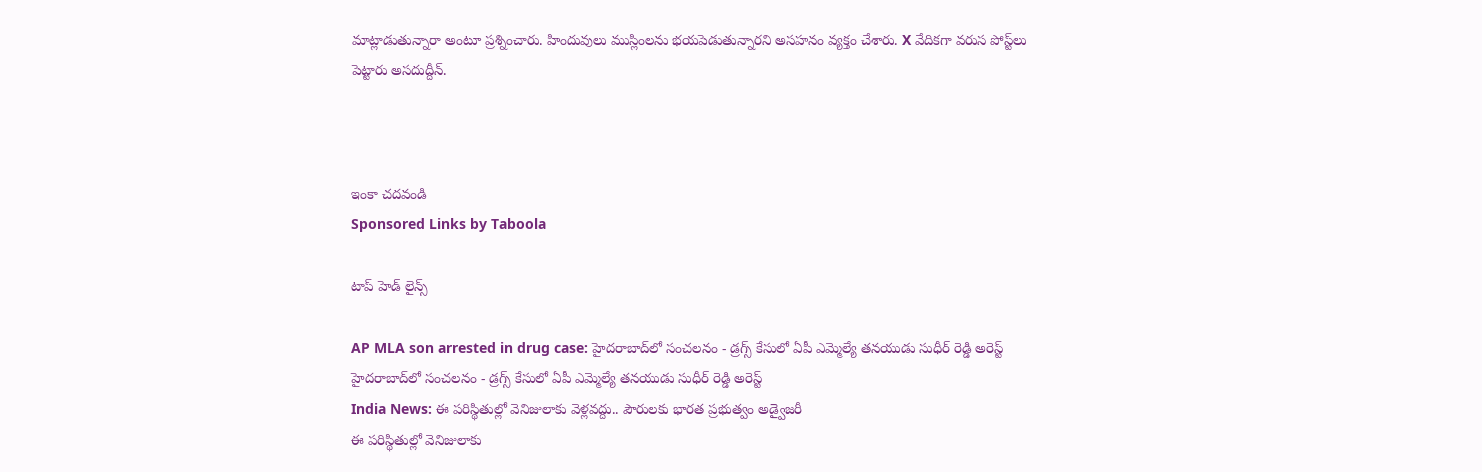మాట్లాడుతున్నారా అంటూ ప్రశ్నించారు. హిందువులు ముస్లింలను భయపెడుతున్నారని అసహనం వ్యక్తం చేశారు. X వేదికగా వరుస పోస్ట్‌లు పెట్టారు అసదుద్దీన్.



ఇంకా చదవండి
Sponsored Links by Taboola

టాప్ హెడ్ లైన్స్

AP MLA son arrested in drug case: హైదరాబాద్‌లో సంచలనం - డ్రగ్స్ కేసులో ఏపీ ఎమ్మెల్యే తనయుడు సుధీర్ రెడ్డి అరెస్ట్
హైదరాబాద్‌లో సంచలనం - డ్రగ్స్ కేసులో ఏపీ ఎమ్మెల్యే తనయుడు సుధీర్ రెడ్డి అరెస్ట్
India News: ఈ పరిస్థితుల్లో వెనిజులాకు వెళ్లవద్దు.. పౌరులకు భారత ప్రభుత్వం అడ్వైజరీ
ఈ పరిస్థితుల్లో వెనిజులాకు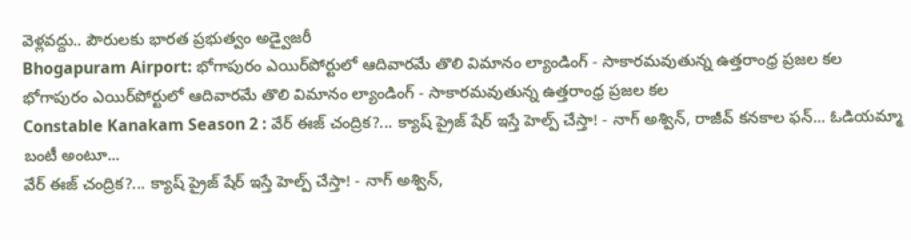వెళ్లవద్దు.. పౌరులకు భారత ప్రభుత్వం అడ్వైజరీ
Bhogapuram Airport: భోగాపురం ఎయిర్‌పోర్టులో ఆదివారమే తొలి విమానం ల్యాండింగ్ - సాకారమవుతున్న ఉత్తరాంధ్ర ప్రజల కల
భోగాపురం ఎయిర్‌పోర్టులో ఆదివారమే తొలి విమానం ల్యాండింగ్ - సాకారమవుతున్న ఉత్తరాంధ్ర ప్రజల కల
Constable Kanakam Season 2 : వేర్ ఈజ్ చంద్రిక?... క్యాష్ ప్రైజ్ షేర్ ఇస్తే హెల్ప్ చేస్తా! - నాగ్ అశ్విన్, రాజీవ్ కనకాల ఫన్... ఓడియమ్మా బంటీ అంటూ...
వేర్ ఈజ్ చంద్రిక?... క్యాష్ ప్రైజ్ షేర్ ఇస్తే హెల్ప్ చేస్తా! - నాగ్ అశ్విన్,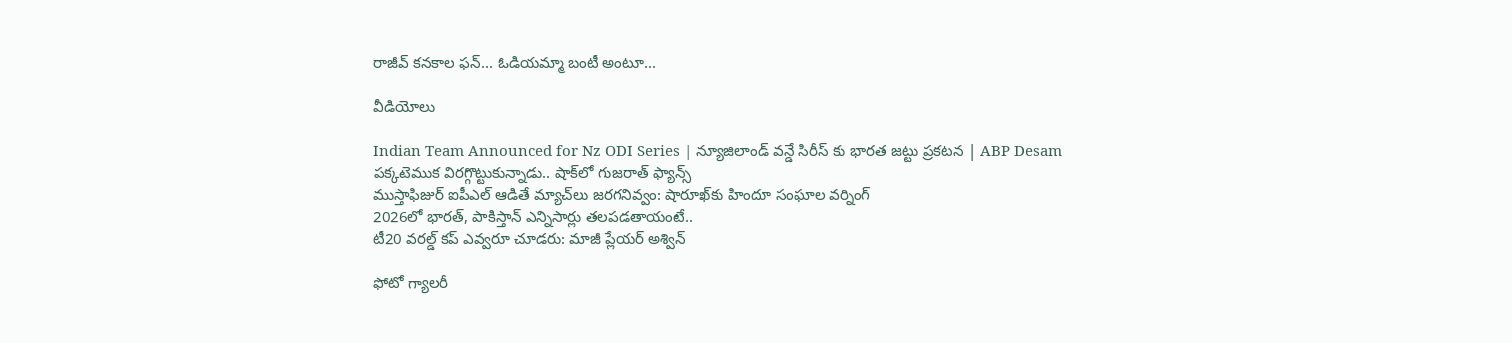రాజీవ్ కనకాల ఫన్... ఓడియమ్మా బంటీ అంటూ...

వీడియోలు

Indian Team Announced for Nz ODI Series | న్యూజిలాండ్ వన్డే సిరీస్ కు భారత జట్టు ప్రకటన | ABP Desam
పక్కటెముక విరగ్గొట్టుకున్నాడు.. షాక్‌లో గుజరాత్ ఫ్యాన్స్
ముస్తాఫిజుర్‌ ఐపీఎల్ ఆడితే మ్యాచ్‌లు జరగనివ్వం: షారూఖ్‌కు హిందూ సంఘాల వర్నింగ్
2026లో భారత్, పాకిస్తాన్ ఎన్నిసార్లు తలపడతాయంటే..
టీ20 వరల్డ్ కప్ ఎవ్వరూ చూడరు: మాజీ ప్లేయర్ అశ్విన్

ఫోటో గ్యాలరీ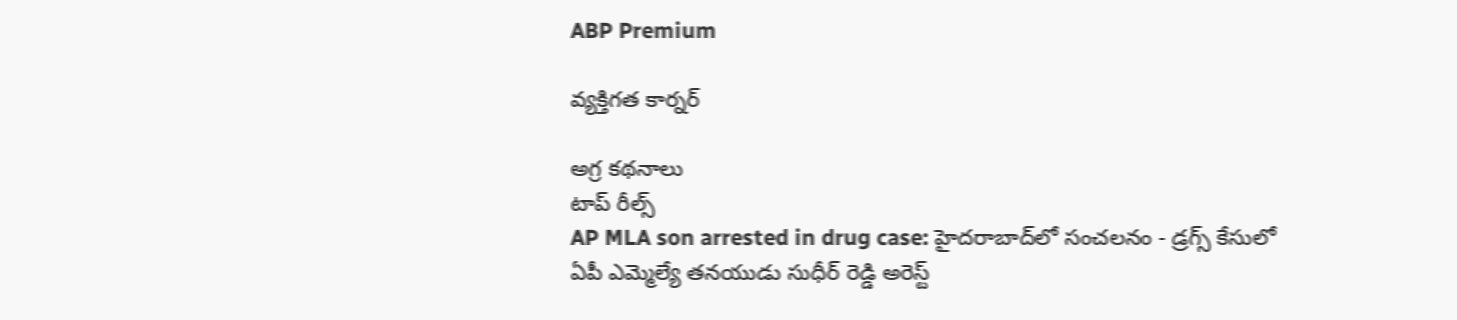ABP Premium

వ్యక్తిగత కార్నర్

అగ్ర కథనాలు
టాప్ రీల్స్
AP MLA son arrested in drug case: హైదరాబాద్‌లో సంచలనం - డ్రగ్స్ కేసులో ఏపీ ఎమ్మెల్యే తనయుడు సుధీర్ రెడ్డి అరెస్ట్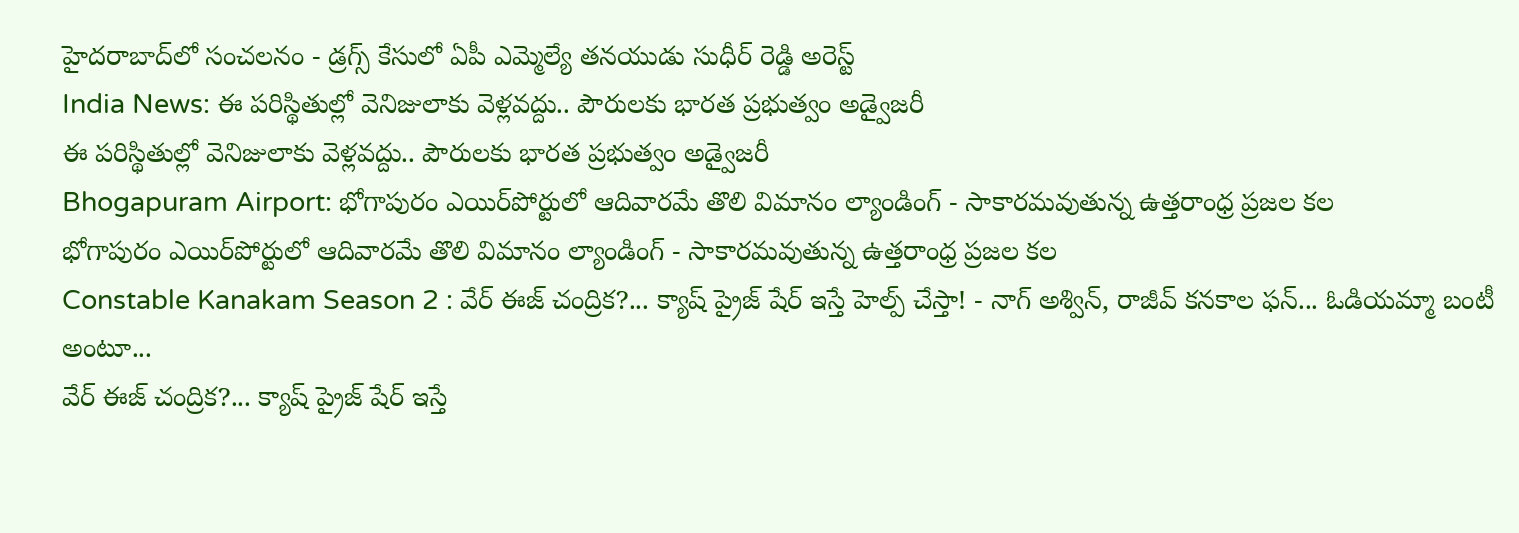హైదరాబాద్‌లో సంచలనం - డ్రగ్స్ కేసులో ఏపీ ఎమ్మెల్యే తనయుడు సుధీర్ రెడ్డి అరెస్ట్
India News: ఈ పరిస్థితుల్లో వెనిజులాకు వెళ్లవద్దు.. పౌరులకు భారత ప్రభుత్వం అడ్వైజరీ
ఈ పరిస్థితుల్లో వెనిజులాకు వెళ్లవద్దు.. పౌరులకు భారత ప్రభుత్వం అడ్వైజరీ
Bhogapuram Airport: భోగాపురం ఎయిర్‌పోర్టులో ఆదివారమే తొలి విమానం ల్యాండింగ్ - సాకారమవుతున్న ఉత్తరాంధ్ర ప్రజల కల
భోగాపురం ఎయిర్‌పోర్టులో ఆదివారమే తొలి విమానం ల్యాండింగ్ - సాకారమవుతున్న ఉత్తరాంధ్ర ప్రజల కల
Constable Kanakam Season 2 : వేర్ ఈజ్ చంద్రిక?... క్యాష్ ప్రైజ్ షేర్ ఇస్తే హెల్ప్ చేస్తా! - నాగ్ అశ్విన్, రాజీవ్ కనకాల ఫన్... ఓడియమ్మా బంటీ అంటూ...
వేర్ ఈజ్ చంద్రిక?... క్యాష్ ప్రైజ్ షేర్ ఇస్తే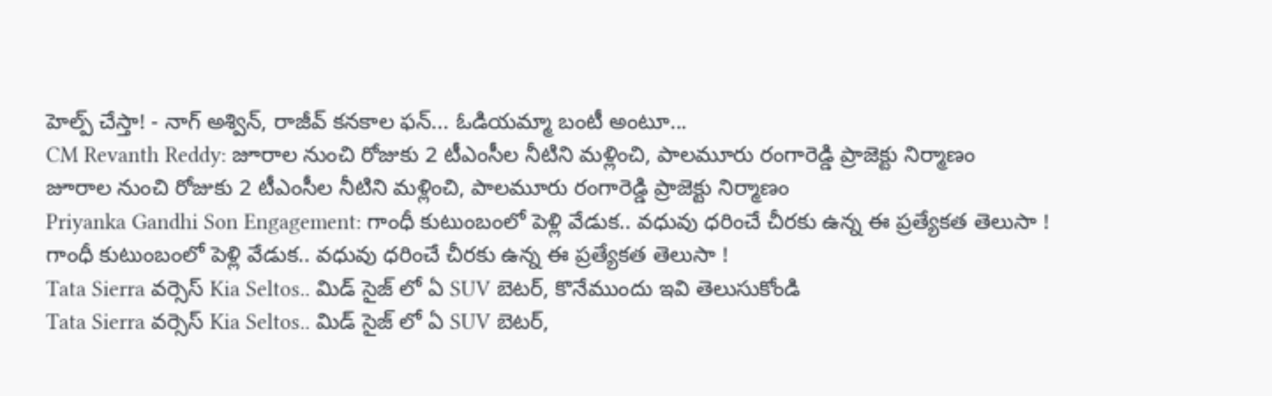హెల్ప్ చేస్తా! - నాగ్ అశ్విన్, రాజీవ్ కనకాల ఫన్... ఓడియమ్మా బంటీ అంటూ...
CM Revanth Reddy: జూరాల నుంచి రోజుకు 2 టీఎంసీల నీటిని మళ్లించి, పాలమూరు రంగారెడ్డి ప్రాజెక్టు నిర్మాణం
జూరాల నుంచి రోజుకు 2 టీఎంసీల నీటిని మళ్లించి, పాలమూరు రంగారెడ్డి ప్రాజెక్టు నిర్మాణం
Priyanka Gandhi Son Engagement: గాంధీ కుటుంబంలో పెళ్లి వేడుక.. వధువు ధరించే చీరకు ఉన్న ఈ ప్రత్యేకత తెలుసా !
గాంధీ కుటుంబంలో పెళ్లి వేడుక.. వధువు ధరించే చీరకు ఉన్న ఈ ప్రత్యేకత తెలుసా !
Tata Sierra వర్సెస్ Kia Seltos.. మిడ్ సైజ్ లో ఏ SUV బెటర్, కొనేముందు ఇవి తెలుసుకోండి
Tata Sierra వర్సెస్ Kia Seltos.. మిడ్ సైజ్ లో ఏ SUV బెటర్,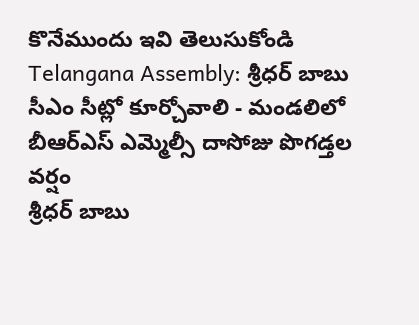కొనేముందు ఇవి తెలుసుకోండి
Telangana Assembly: శ్రీధర్ బాబు సీఎం సీట్లో కూర్చోవాలి - మండలిలో బీఆర్ఎస్ ఎమ్మెల్సీ దాసోజు పొగడ్తల వర్షం
శ్రీధర్ బాబు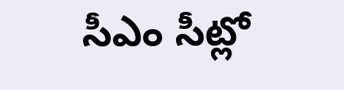సీఎం సీట్లో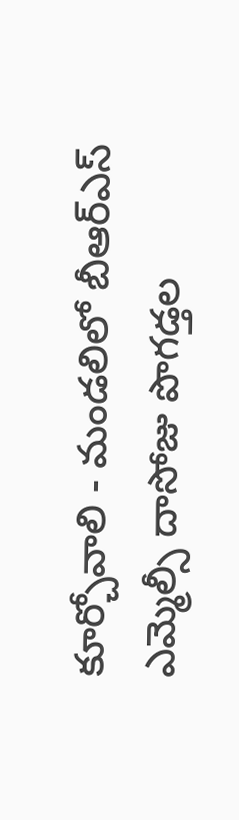కూర్చోవాలి - మండలిలో బీఆర్ఎస్ ఎమ్మెల్సీ దాసోజు పొగడ్తల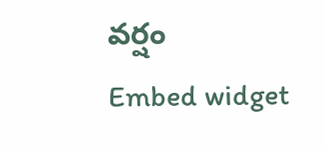వర్షం
Embed widget